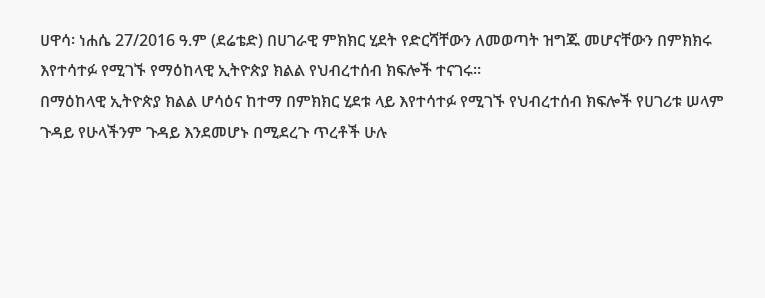ሀዋሳ፡ ነሐሴ 27/2016 ዓ.ም (ደሬቴድ) በሀገራዊ ምክክር ሂደት የድርሻቸውን ለመወጣት ዝግጁ መሆናቸውን በምክክሩ እየተሳተፉ የሚገኙ የማዕከላዊ ኢትዮጵያ ክልል የህብረተሰብ ክፍሎች ተናገሩ።
በማዕከላዊ ኢትዮጵያ ክልል ሆሳዕና ከተማ በምክክር ሂደቱ ላይ እየተሳተፉ የሚገኙ የህብረተሰብ ክፍሎች የሀገሪቱ ሠላም ጉዳይ የሁላችንም ጉዳይ እንደመሆኑ በሚደረጉ ጥረቶች ሁሉ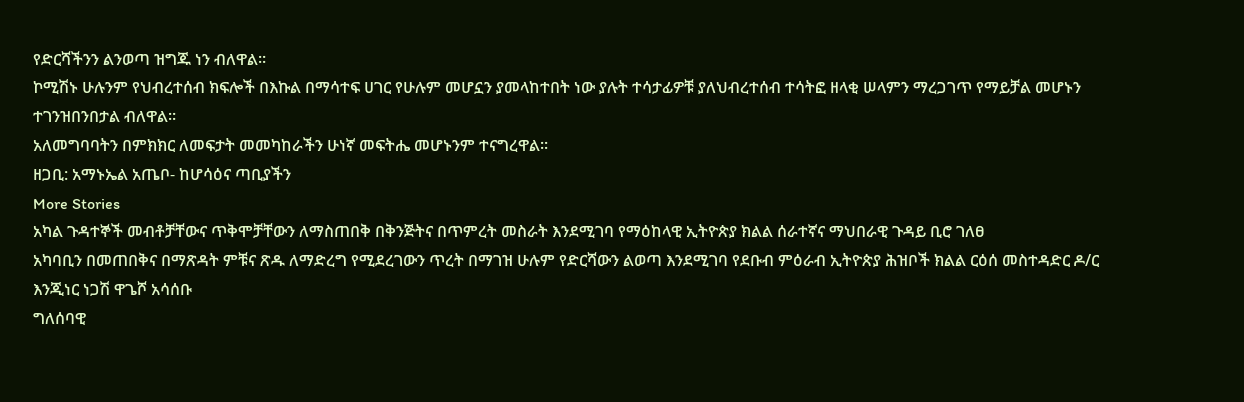የድርሻችንን ልንወጣ ዝግጁ ነን ብለዋል።
ኮሚሽኑ ሁሉንም የህብረተሰብ ክፍሎች በእኩል በማሳተፍ ሀገር የሁሉም መሆኗን ያመላከተበት ነው ያሉት ተሳታፊዎቹ ያለህብረተሰብ ተሳትፎ ዘላቂ ሠላምን ማረጋገጥ የማይቻል መሆኑን ተገንዝበንበታል ብለዋል።
አለመግባባትን በምክክር ለመፍታት መመካከራችን ሁነኛ መፍትሔ መሆኑንም ተናግረዋል፡፡
ዘጋቢ: አማኑኤል አጤቦ- ከሆሳዕና ጣቢያችን
More Stories
አካል ጉዳተኞች መብቶቻቸውና ጥቅሞቻቸውን ለማስጠበቅ በቅንጅትና በጥምረት መስራት እንደሚገባ የማዕከላዊ ኢትዮጵያ ክልል ሰራተኛና ማህበራዊ ጉዳይ ቢሮ ገለፀ
አካባቢን በመጠበቅና በማጽዳት ምቹና ጽዱ ለማድረግ የሚደረገውን ጥረት በማገዝ ሁሉም የድርሻውን ልወጣ እንደሚገባ የደቡብ ምዕራብ ኢትዮጵያ ሕዝቦች ክልል ርዕሰ መስተዳድር ዶ/ር እንጂነር ነጋሽ ዋጌሾ አሳሰቡ
ግለሰባዊ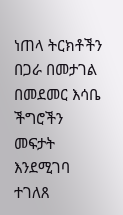ነጠላ ትርክቶችን በጋራ በመታገል በመደመር እሳቤ ችግሮችን መፍታት እንደሚገባ ተገለጸ